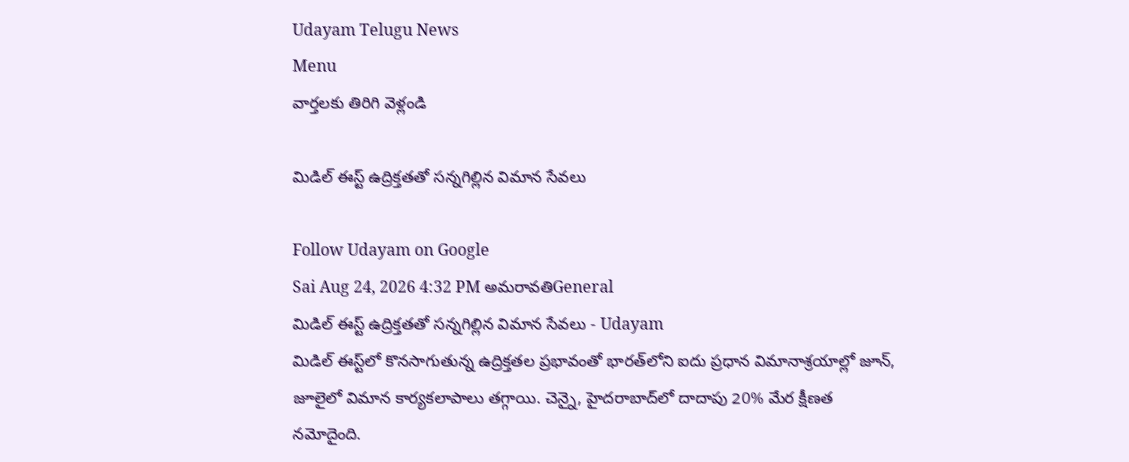Udayam Telugu News
Menu
వార్తలకు తిరిగి వెళ్లండి

మిడిల్ ఈస్ట్ ఉద్రిక్తతతో సన్నగిల్లిన విమాన సేవలు

Follow Udayam on Google
Sai Aug 24, 2026 4:32 PM అమరావతిGeneral
మిడిల్ ఈస్ట్ ఉద్రిక్తతతో సన్నగిల్లిన విమాన సేవలు - Udayam
మిడిల్ ఈస్ట్‌లో కొనసాగుతున్న ఉద్రిక్తతల ప్రభావంతో భారత్‌లోని ఐదు ప్రధాన విమానాశ్రయాల్లో జూన్, జూలైలో విమాన కార్యకలాపాలు తగ్గాయి. చెన్నై, హైదరాబాద్‌లో దాదాపు 20% మేర క్షీణత నమోదైంది.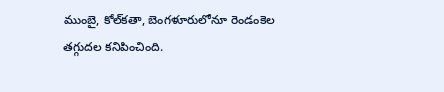ముంబై, కోల్‌కతా, బెంగళూరులోనూ రెండంకెల తగ్గుదల కనిపించింది.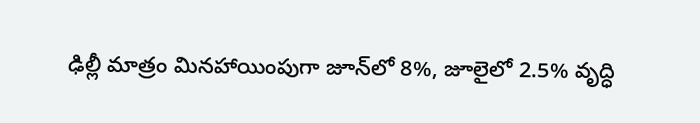ఢిల్లీ మాత్రం మినహాయింపుగా జూన్‌లో 8%, జూలైలో 2.5% వృద్ధి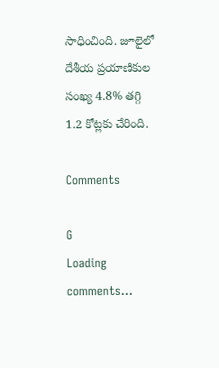సాధించింది. జూలైలో దేశీయ ప్రయాణికుల సంఖ్య 4.8% తగ్గి 1.2 కోట్లకు చేరింది.

Comments

G
Loading comments...